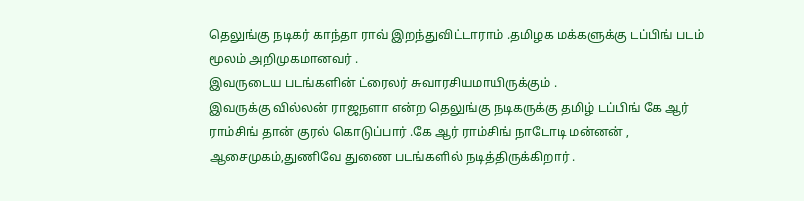தெலுங்கு நடிகர் காந்தா ராவ் இறந்துவிட்டாராம் .தமிழக மக்களுக்கு டப்பிங் படம் மூலம் அறிமுகமானவர் .
இவருடைய படங்களின் ட்ரைலர் சுவாரசியமாயிருக்கும் .
இவருக்கு வில்லன் ராஜநளா என்ற தெலுங்கு நடிகருக்கு தமிழ் டப்பிங் கே ஆர் ராம்சிங் தான் குரல் கொடுப்பார் .கே ஆர் ராம்சிங் நாடோடி மன்னன் , ஆசைமுகம்,துணிவே துணை படங்களில் நடித்திருக்கிறார் .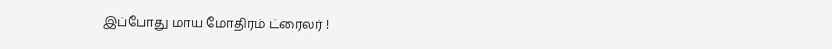இப்போது மாய மோதிரம் ட்ரைலர் !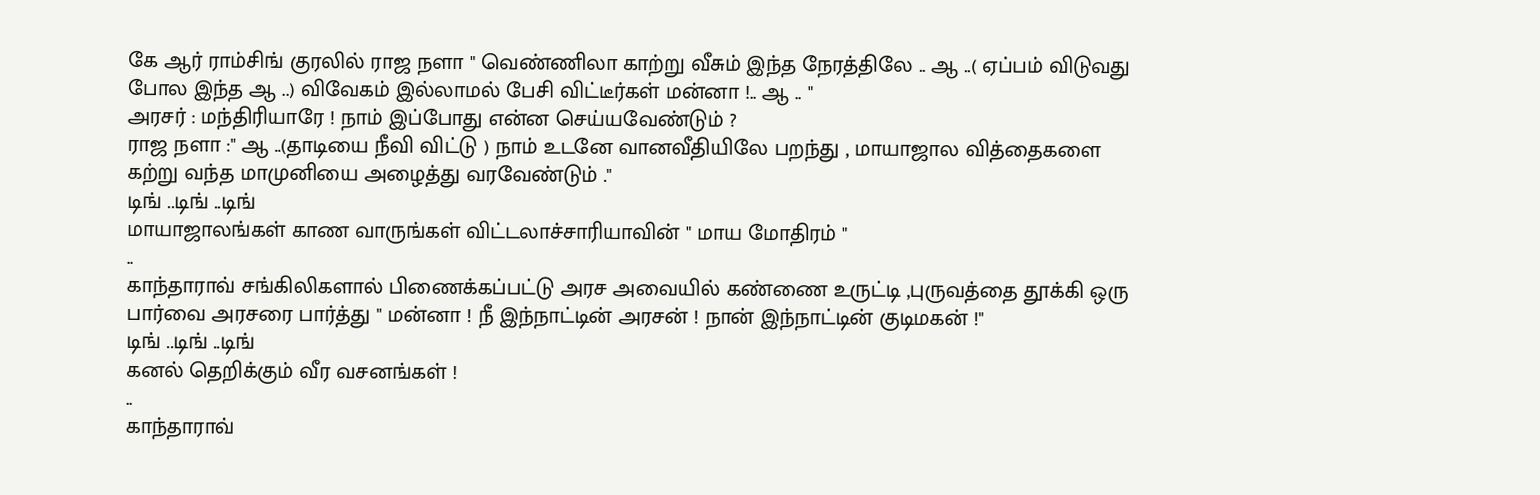கே ஆர் ராம்சிங் குரலில் ராஜ நளா " வெண்ணிலா காற்று வீசும் இந்த நேரத்திலே .. ஆ ..( ஏப்பம் விடுவது போல இந்த ஆ ..) விவேகம் இல்லாமல் பேசி விட்டீர்கள் மன்னா !.. ஆ .. "
அரசர் : மந்திரியாரே ! நாம் இப்போது என்ன செய்யவேண்டும் ?
ராஜ நளா :" ஆ ..(தாடியை நீவி விட்டு ) நாம் உடனே வானவீதியிலே பறந்து , மாயாஜால வித்தைகளை கற்று வந்த மாமுனியை அழைத்து வரவேண்டும் ."
டிங் ..டிங் ..டிங்
மாயாஜாலங்கள் காண வாருங்கள் விட்டலாச்சாரியாவின் " மாய மோதிரம் "
..
காந்தாராவ் சங்கிலிகளால் பிணைக்கப்பட்டு அரச அவையில் கண்ணை உருட்டி ,புருவத்தை தூக்கி ஒரு பார்வை அரசரை பார்த்து " மன்னா ! நீ இந்நாட்டின் அரசன் ! நான் இந்நாட்டின் குடிமகன் !"
டிங் ..டிங் ..டிங்
கனல் தெறிக்கும் வீர வசனங்கள் !
..
காந்தாராவ்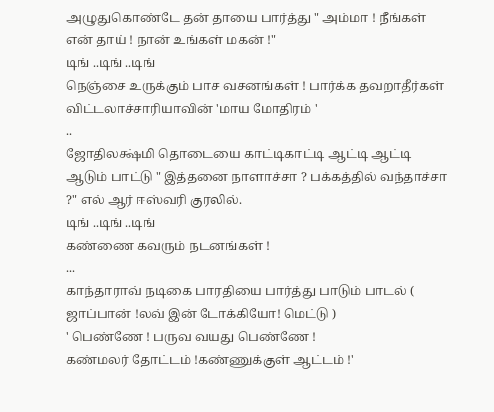அழுதுகொண்டே தன் தாயை பார்த்து " அம்மா ! நீங்கள் என் தாய் ! நான் உங்கள் மகன் !"
டிங் ..டிங் ..டிங்
நெஞ்சை உருக்கும் பாச வசனங்கள் ! பார்க்க தவறாதீர்கள் விட்டலாச்சாரியாவின் 'மாய மோதிரம் '
..
ஜோதிலக்ஷ்மி தொடையை காட்டிகாட்டி ஆட்டி ஆட்டி ஆடும் பாட்டு " இத்தனை நாளாச்சா ? பக்கத்தில் வந்தாச்சா ?" எல் ஆர் ஈஸ்வரி குரலில்.
டிங் ..டிங் ..டிங்
கண்ணை கவரும் நடனங்கள் !
...
காந்தாராவ் நடிகை பாரதியை பார்த்து பாடும் பாடல் ( ஜாப்பான் !லவ் இன் டோக்கியோ! மெட்டு )
' பெண்ணே ! பருவ வயது பெண்ணே !
கண்மலர் தோட்டம் !கண்ணுக்குள் ஆட்டம் !'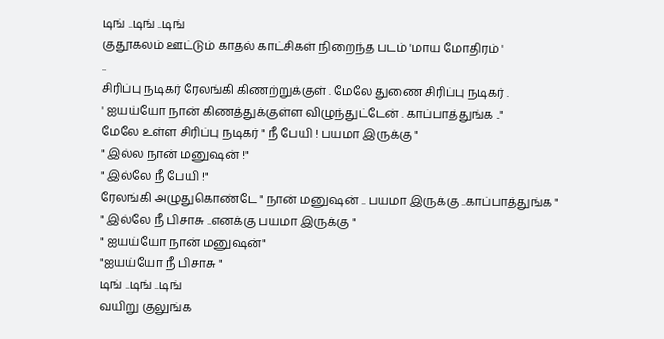டிங் ..டிங் ..டிங்
குதூகலம் ஊட்டும் காதல் காட்சிகள் நிறைந்த படம் 'மாய மோதிரம் '
..
சிரிப்பு நடிகர் ரேலங்கி கிணற்றுக்குள் . மேலே துணை சிரிப்பு நடிகர் .
' ஐயய்யோ நான் கிணத்துக்குள்ள விழுந்துட்டேன் . காப்பாத்துங்க .."
மேலே உள்ள சிரிப்பு நடிகர் " நீ பேயி ! பயமா இருக்கு "
" இல்ல நான் மனுஷன் !"
" இல்லே நீ பேயி !"
ரேலங்கி அழுதுகொண்டே " நான் மனுஷன் .. பயமா இருக்கு ..காப்பாத்துங்க "
" இல்லே நீ பிசாசு ..எனக்கு பயமா இருக்கு "
" ஐயய்யோ நான் மனுஷன்"
"ஐயய்யோ நீ பிசாசு "
டிங் ..டிங் ..டிங்
வயிறு குலுங்க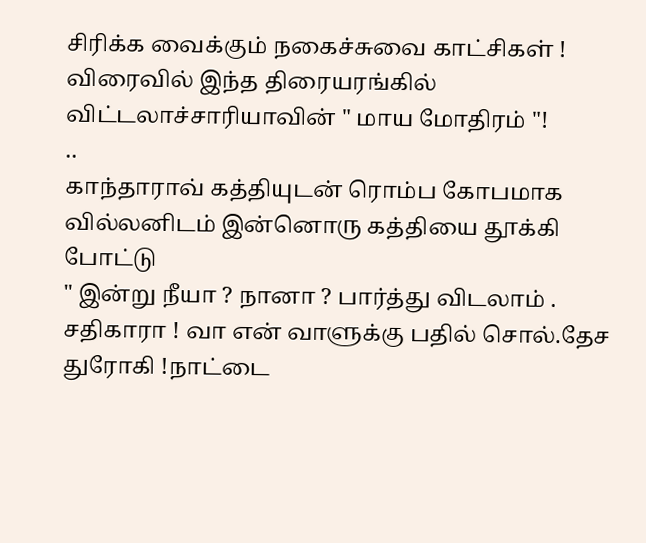சிரிக்க வைக்கும் நகைச்சுவை காட்சிகள் !
விரைவில் இந்த திரையரங்கில் விட்டலாச்சாரியாவின் " மாய மோதிரம் "!
..
காந்தாராவ் கத்தியுடன் ரொம்ப கோபமாக வில்லனிடம் இன்னொரு கத்தியை தூக்கி போட்டு
" இன்று நீயா ? நானா ? பார்த்து விடலாம் . சதிகாரா ! வா என் வாளுக்கு பதில் சொல்.தேச துரோகி !நாட்டை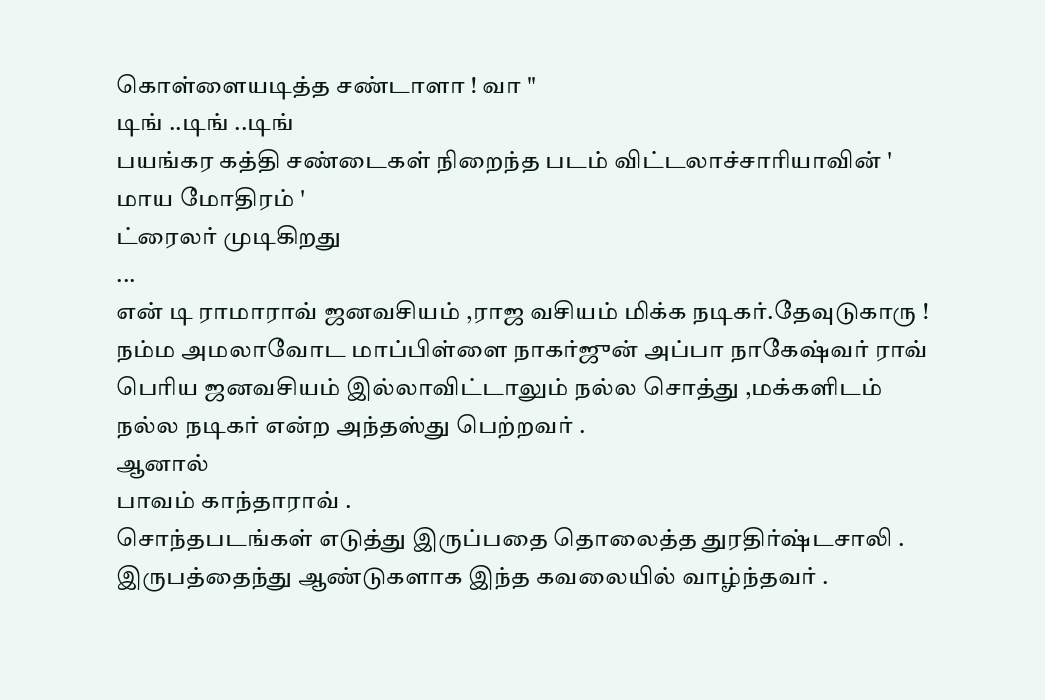கொள்ளையடித்த சண்டாளா ! வா "
டிங் ..டிங் ..டிங்
பயங்கர கத்தி சண்டைகள் நிறைந்த படம் விட்டலாச்சாரியாவின் ' மாய மோதிரம் '
ட்ரைலர் முடிகிறது
...
என் டி ராமாராவ் ஜனவசியம் ,ராஜ வசியம் மிக்க நடிகர்.தேவுடுகாரு !
நம்ம அமலாவோட மாப்பிள்ளை நாகர்ஜுன் அப்பா நாகேஷ்வர் ராவ் பெரிய ஜனவசியம் இல்லாவிட்டாலும் நல்ல சொத்து ,மக்களிடம் நல்ல நடிகர் என்ற அந்தஸ்து பெற்றவர் .
ஆனால்
பாவம் காந்தாராவ் .
சொந்தபடங்கள் எடுத்து இருப்பதை தொலைத்த துரதிர்ஷ்டசாலி .
இருபத்தைந்து ஆண்டுகளாக இந்த கவலையில் வாழ்ந்தவர் .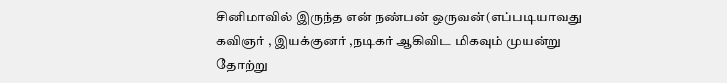சினிமாவில் இருந்த என் நண்பன் ஒருவன்(எப்படியாவது கவிஞர் , இயக்குனர் ,நடிகர் ஆகிவிட மிகவும் முயன்று தோற்று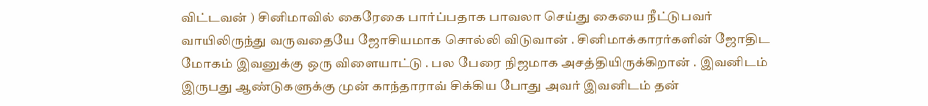விட்டவன் ) சினிமாவில் கைரேகை பார்ப்பதாக பாவலா செய்து கையை நீட்டுபவர் வாயிலிருந்து வருவதையே ஜோசியமாக சொல்லி விடுவான் . சினிமாக்காரர்களின் ஜோதிட மோகம் இவனுக்கு ஒரு விளையாட்டு . பல பேரை நிஜமாக அசத்தியிருக்கிறான் . இவனிடம் இருபது ஆண்டுகளுக்கு முன் காந்தாராவ் சிக்கிய போது அவர் இவனிடம் தன்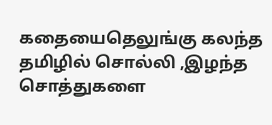கதையைதெலுங்கு கலந்த தமிழில் சொல்லி ,இழந்த சொத்துகளை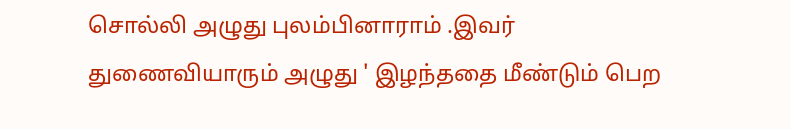சொல்லி அழுது புலம்பினாராம் .இவர் துணைவியாரும் அழுது ' இழந்ததை மீண்டும் பெற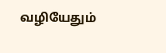வழியேதும்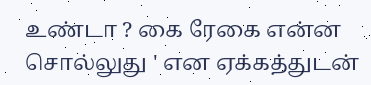உண்டா ? கை ரேகை என்ன சொல்லுது ' என ஏக்கத்துடன்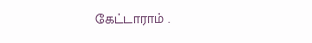கேட்டாராம் .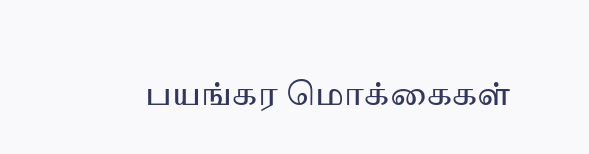பயங்கர மொக்கைகள்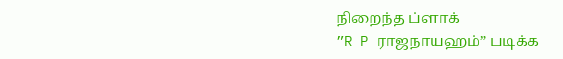நிறைந்த ப்ளாக்
”R P ராஜநாயஹம்” படிக்க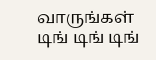வாருங்கள்
டிங் டிங் டிங்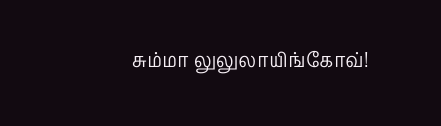சும்மா லுலுலாயிங்கோவ்!